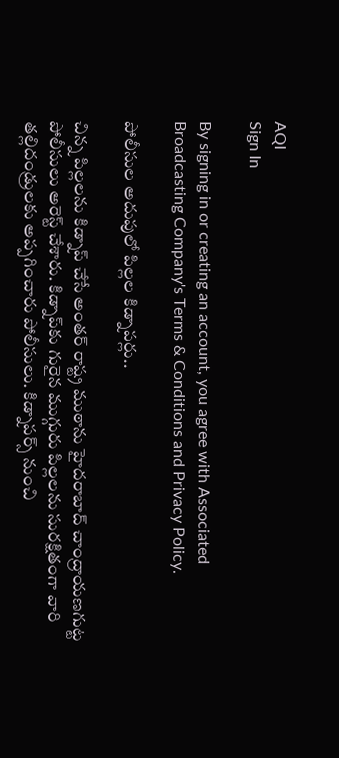AQI
Sign In

By signing in or creating an account, you agree with Associated Broadcasting Company's Terms & Conditions and Privacy Policy.

పోలీసుల అదుపులో పిల్లల కిడ్నాపర్లు..

చిన్న పిల్లలను కిడ్నాప్ చేసే అంతర్ రాష్ట్ర ముఠాను హైదరాబాద్ చాంద్రాయణగుట్ట పోలీసులు అరెస్ట్ చేశారు. కిడ్నాప్‌కు గురైన ముగ్గురు పిల్లలను సురక్షితంగా వారి తల్లిదండ్రులకు అప్పగించారు పోలీసులు. కిడ్నాపర్స్ నుంచి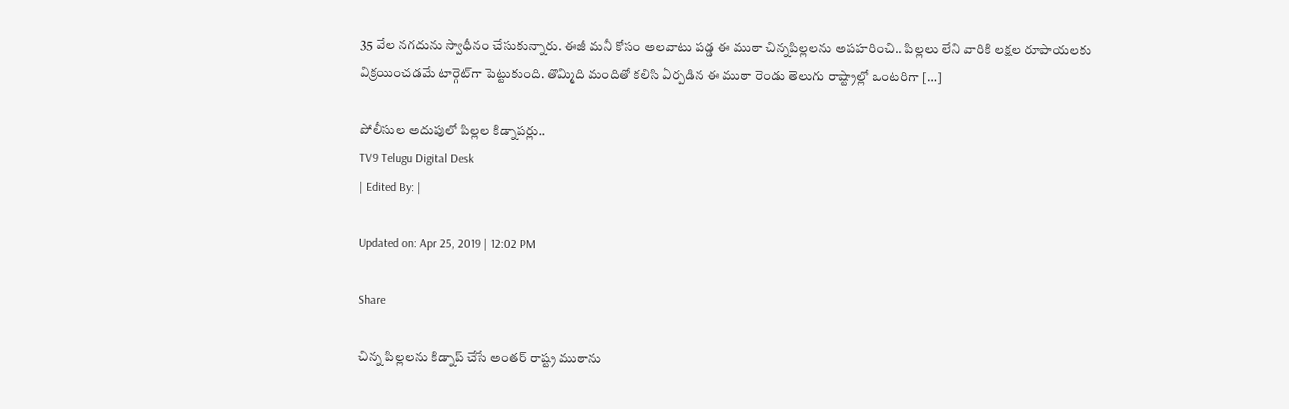35 వేల నగదును స్వాధీనం చేసుకున్నారు. ఈజీ మనీ కోసం అలవాటు పడ్డ ఈ ముఠా చిన్నపిల్లలను అపహరించి.. పిల్లలు లేని వారికి లక్షల రూపాయలకు విక్రయించడమే టార్గెట్‌గా పెట్టుకుంది. తొమ్మిది మందితో కలిసి ఏర్పడిన ఈ ముఠా రెండు తెలుగు రాష్ట్రాల్లో ఒంటరిగా […]

పోలీసుల అదుపులో పిల్లల కిడ్నాపర్లు..
TV9 Telugu Digital Desk
| Edited By: |

Updated on: Apr 25, 2019 | 12:02 PM

Share

చిన్న పిల్లలను కిడ్నాప్ చేసే అంతర్ రాష్ట్ర ముఠాను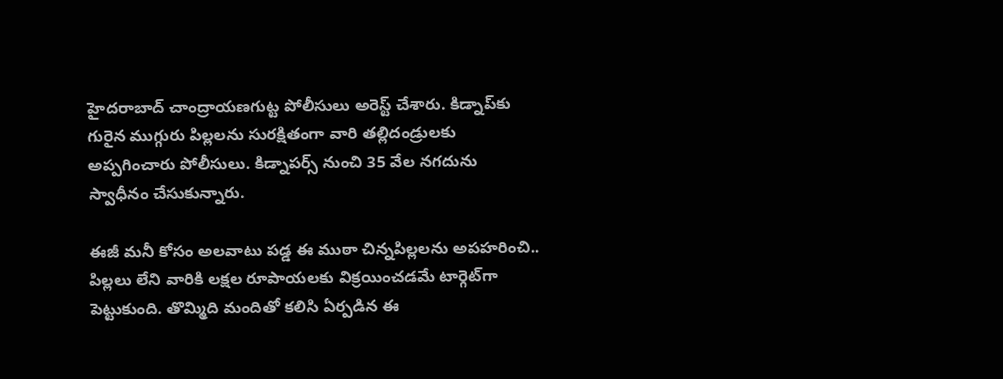హైదరాబాద్ చాంద్రాయణగుట్ట పోలీసులు అరెస్ట్ చేశారు. కిడ్నాప్‌కు గురైన ముగ్గురు పిల్లలను సురక్షితంగా వారి తల్లిదండ్రులకు అప్పగించారు పోలీసులు. కిడ్నాపర్స్ నుంచి 35 వేల నగదును స్వాధీనం చేసుకున్నారు.

ఈజీ మనీ కోసం అలవాటు పడ్డ ఈ ముఠా చిన్నపిల్లలను అపహరించి.. పిల్లలు లేని వారికి లక్షల రూపాయలకు విక్రయించడమే టార్గెట్‌గా పెట్టుకుంది. తొమ్మిది మందితో కలిసి ఏర్పడిన ఈ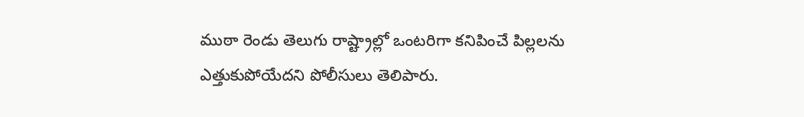ముఠా రెండు తెలుగు రాష్ట్రాల్లో ఒంటరిగా కనిపించే పిల్లలను ఎత్తుకుపోయేదని పోలీసులు తెలిపారు.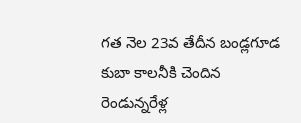గత నెల 23వ తేదీన బండ్లగూడ కుబా కాలనీకి చెందిన రెండున్నరేళ్ల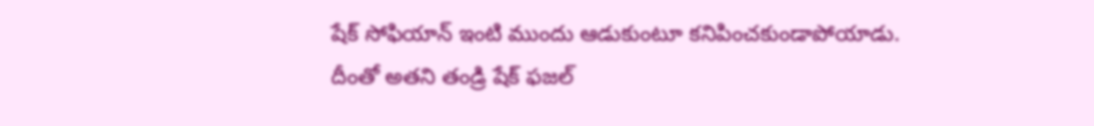షేక్ సోఫియాన్ ఇంటి ముందు ఆడుకుంటూ కనిపించకుండాపోయాడు. దీంతో అతని తండ్రి షేక్ ఫజల్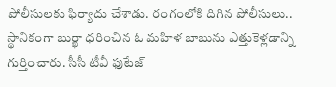పోలీసులకు ఫిర్యాదు చేశాడు. రంగంలోకి దిగిన పోలీసులు.. స్థానికంగా బుర్ఖా ధరించిన ఓ మహిళ బాబును ఎత్తుకెళ్లడాన్ని గుర్తించారు. సీసీ టీవీ ఫుటేజ్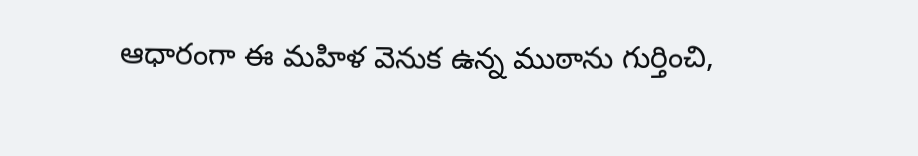ఆధారంగా ఈ మహిళ వెనుక ఉన్న ముఠాను గుర్తించి,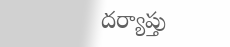దర్యాప్తు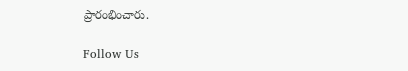ప్రారంభించారు.

Follow Us